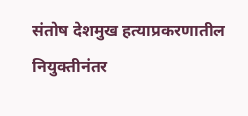संतोष देशमुख हत्याप्रकरणातील नियुक्तीनंतर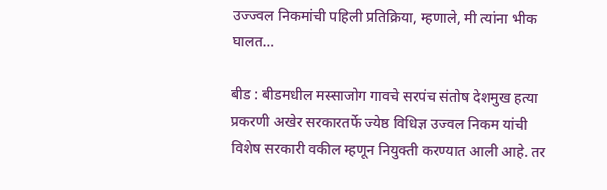उज्ज्वल निकमांची पहिली प्रतिक्रिया, म्हणाले, मी त्यांना भीक घालत…

बीड : बीडमधील मस्साजोग गावचे सरपंच संतोष देशमुख हत्या प्रकरणी अखेर सरकारतर्फे ज्येष्ठ विधिज्ञ उज्वल निकम यांची विशेष सरकारी वकील म्हणून नियुक्ती करण्यात आली आहे. तर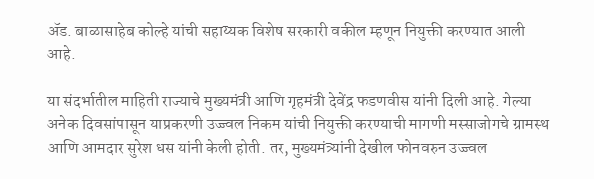ॲड. बाळासाहेब कोल्हे यांची सहाय्यक विशेष सरकारी वकील म्हणून नियुक्ती करण्यात आली आहे.

या संदर्भातील माहिती राज्याचे मुख्यमंत्री आणि गृहमंत्री देवेंद्र फडणवीस यांनी दिली आहे. गेल्या अनेक दिवसांपासून याप्रकरणी उज्ज्वल निकम यांची नियुक्ती करण्याची मागणी मस्साजोगचे ग्रामस्थ आणि आमदार सुरेश धस यांनी केली होती. तर, मुख्यमंत्र्यांनी देखील फोनवरुन उज्ज्वल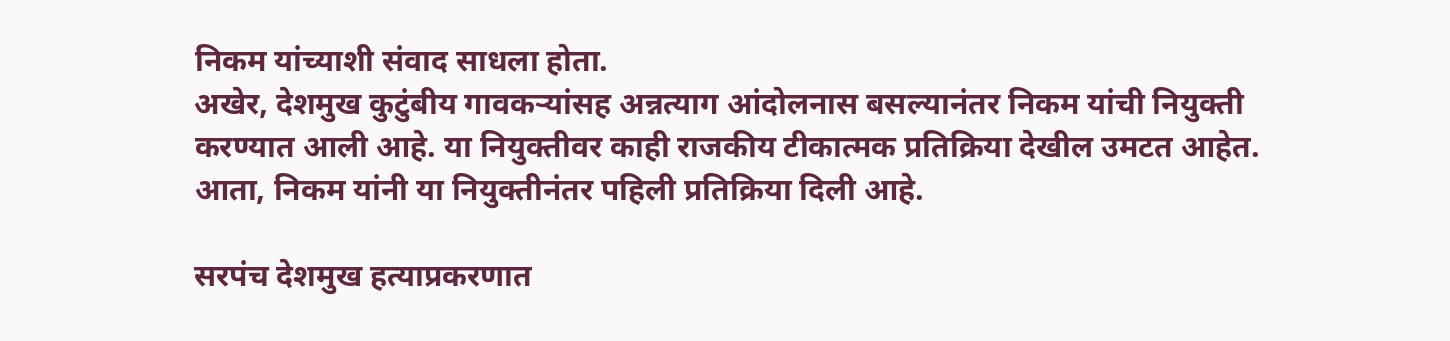निकम यांच्याशी संवाद साधला होता.
अखेर, देशमुख कुटुंबीय गावकऱ्यांसह अन्नत्याग आंदोलनास बसल्यानंतर निकम यांची नियुक्ती करण्यात आली आहे. या नियुक्तीवर काही राजकीय टीकात्मक प्रतिक्रिया देखील उमटत आहेत. आता, निकम यांनी या नियुक्तीनंतर पहिली प्रतिक्रिया दिली आहे.

सरपंच देशमुख हत्याप्रकरणात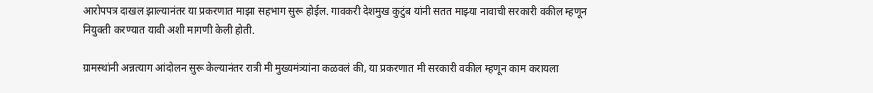आरोपपत्र दाखल झाल्यानंतर या प्रकरणात माझा सहभाग सुरू होईल. गावकरी देशमुख कुटुंब यांनी सतत माझ्या नावाची सरकारी वकील म्हणून नियुक्ती करण्यात यावी अशी मागणी केली होती.

ग्रामस्थांनी अन्नत्याग आंदोलन सुरू केल्यानंतर रात्री मी मुख्यमंत्र्यांना कळवलं की, या प्रकरणात मी सरकारी वकील म्हणून काम करायला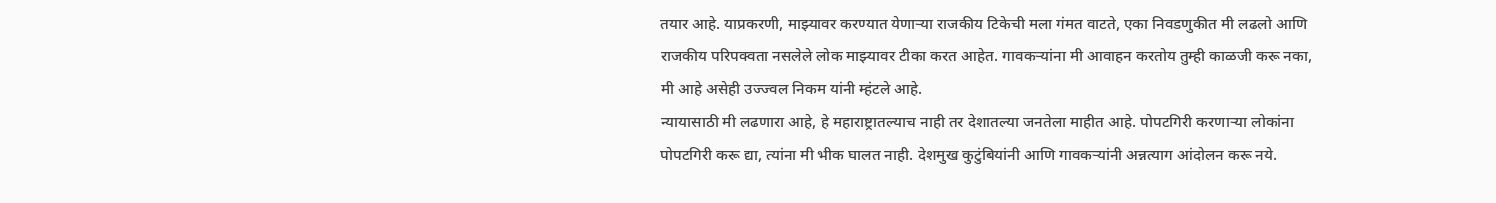तयार आहे. याप्रकरणी, माझ्यावर करण्यात येणाऱ्या राजकीय टिकेची मला गंमत वाटते, एका निवडणुकीत मी लढलो आणि राजकीय परिपक्वता नसलेले लोक माझ्यावर टीका करत आहेत. गावकऱ्यांना मी आवाहन करतोय तुम्ही काळजी करू नका, मी आहे असेही उज्ज्वल निकम यांनी म्हंटले आहे.
न्यायासाठी मी लढणारा आहे, हे महाराष्ट्रातल्याच नाही तर देशातल्या जनतेला माहीत आहे. पोपटगिरी करणाऱ्या लोकांना पोपटगिरी करू द्या, त्यांना मी भीक घालत नाही. देशमुख कुटुंबियांनी आणि गावकऱ्यांनी अन्नत्याग आंदोलन करू नये.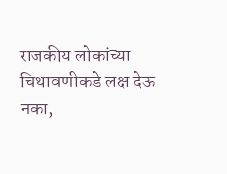राजकीय लोकांच्या चिथावणीकडे लक्ष देऊ नका,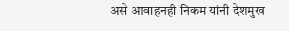असे आवाहनही निकम यांनी देशमुख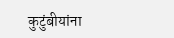कुटुंबीयांना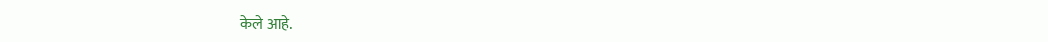केले आहे.